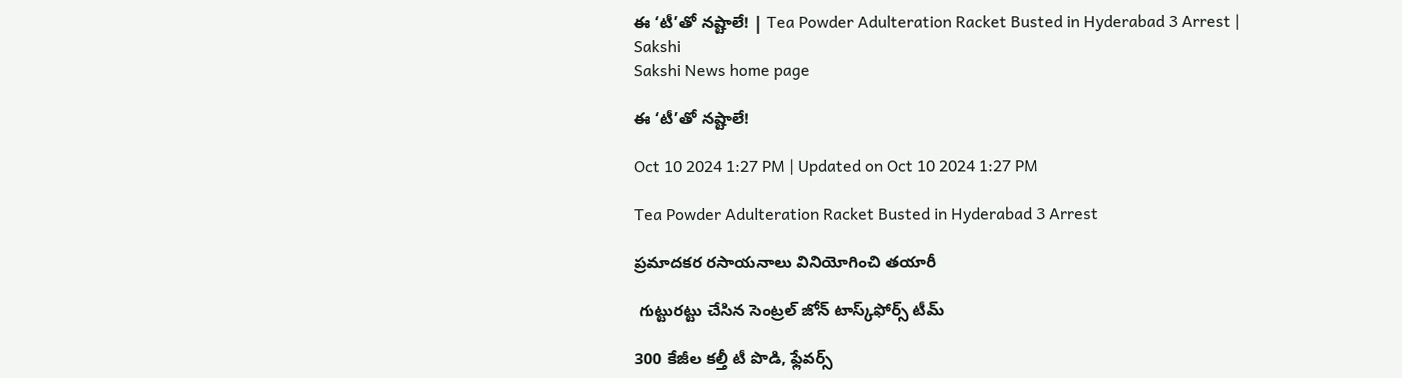ఈ ‘టీ’తో నష్టాలే! | Tea Powder Adulteration Racket Busted in Hyderabad 3 Arrest | Sakshi
Sakshi News home page

ఈ ‘టీ’తో నష్టాలే!

Oct 10 2024 1:27 PM | Updated on Oct 10 2024 1:27 PM

Tea Powder Adulteration Racket Busted in Hyderabad 3 Arrest

ప్రమాదకర రసాయనాలు వినియోగించి తయారీ

 గుట్టురట్టు చేసిన సెంట్రల్‌ జోన్‌ టాస్క్‌ఫోర్స్‌ టీమ్‌

300 కేజీల కల్తీ టీ పొడి, ఫ్లేవర్స్‌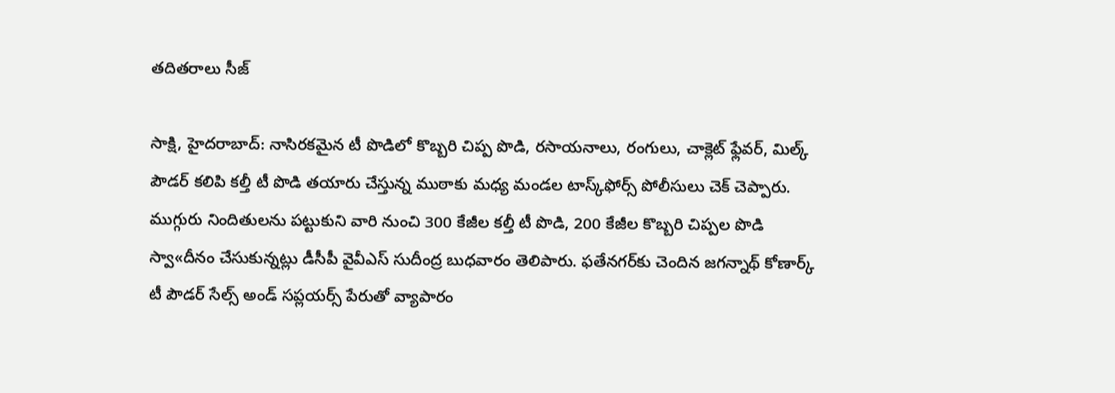తదితరాలు సీజ్‌

సాక్షి, హైదరాబాద్‌: నాసిరకమైన టీ పొడిలో కొబ్బరి చిప్ప పొడి, రసాయనాలు, రంగులు, చాక్లెట్‌ ఫ్లేవర్, మిల్క్‌ పౌడర్‌ కలిపి కల్తీ టీ పొడి తయారు చేస్తున్న ముఠాకు మధ్య మండల టాస్క్‌ఫోర్స్‌ పోలీసులు చెక్‌ చెప్పారు. ముగ్గురు నిందితులను పట్టుకుని వారి నుంచి 300 కేజీల కల్తీ టీ పొడి, 200 కేజీల కొబ్బరి చిప్పల పొడి స్వా«దీనం చేసుకున్నట్లు డీసీపీ వైవీఎస్‌ సుదీంద్ర బుధవారం తెలిపారు. ఫతేనగర్‌కు చెందిన జగన్నాథ్‌ కోణార్క్‌ టీ పౌడర్‌ సేల్స్‌ అండ్‌ సప్లయర్స్‌ పేరుతో వ్యాపారం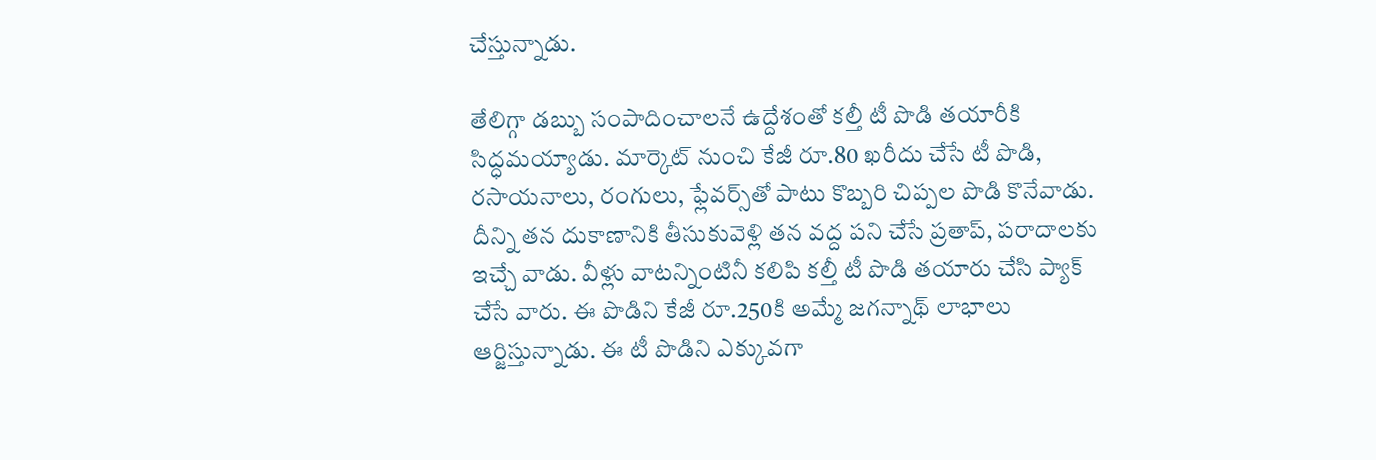చేస్తున్నాడు.

తేలిగ్గా డబ్బు సంపాదించాలనే ఉద్దేశంతో కల్తీ టీ పొడి తయారీకి సిద్ధమయ్యాడు. మార్కెట్‌ నుంచి కేజీ రూ.80 ఖరీదు చేసే టీ పొడి, రసాయనాలు, రంగులు, ఫ్లేవర్స్‌తో పాటు కొబ్బరి చిప్పల పొడి కొనేవాడు. దీన్ని తన దుకాణానికి తీసుకువెళ్లి తన వద్ద పని చేసే ప్రతాప్, పరాదాలకు ఇచ్చే వాడు. వీళ్లు వాటన్నింటినీ కలిపి కల్తీ టీ పొడి తయారు చేసి ప్యాక్‌ చేసే వారు. ఈ పొడిని కేజీ రూ.250కి అమ్మే జగన్నాథ్‌ లాభాలు ఆర్జిస్తున్నాడు. ఈ టీ పొడిని ఎక్కువగా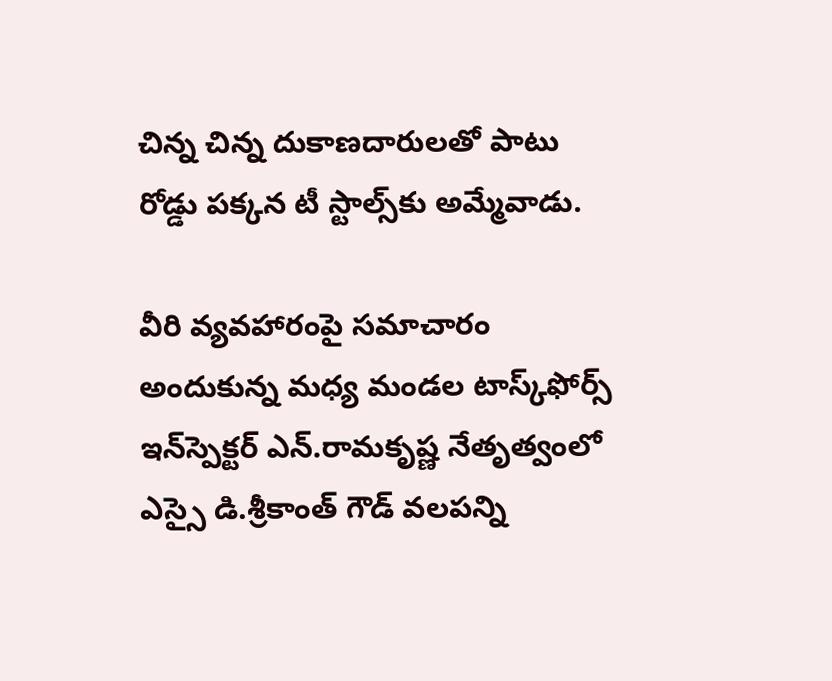చిన్న చిన్న దుకాణదారులతో పాటు రోడ్డు పక్కన టీ స్టాల్స్‌కు అమ్మేవాడు.

వీరి వ్యవహారంపై సమాచారం అందుకున్న మధ్య మండల టాస్క్‌ఫోర్స్‌ ఇన్‌స్పెక్టర్‌ ఎన్‌.రామకృష్ణ నేతృత్వంలో ఎస్సై డి.శ్రీకాంత్‌ గౌడ్‌ వలపన్ని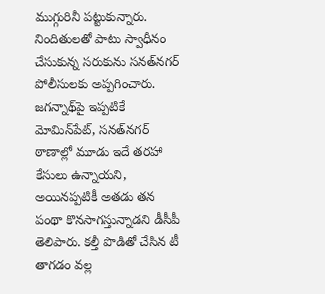ముగ్గురినీ పట్టుకున్నారు. నిందితులతో పాటు స్వాధీనం చేసుకున్న సరుకును సనత్‌నగర్‌ పోలీసులకు అప్పగించారు. జగన్నాథ్‌పై ఇప్పటికే మోమిన్‌పేట్, సనత్‌నగర్‌ ఠాణాల్లో మూడు ఇదే తరహా కేసులు ఉన్నాయని, అయినప్పటికీ అతడు తన పంథా కొనసాగస్తున్నాడని డీసీపీ తెలిపారు. కల్తీ పొడితో చేసిన టీ తాగడం వల్ల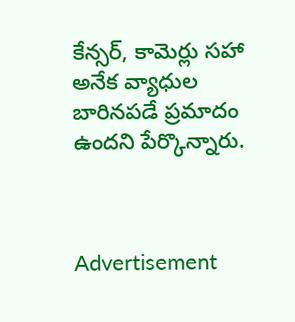కేన్సర్, కామెర్లు సహా అనేక వ్యాధుల బారినపడే ప్రమాదం ఉందని పేర్కొన్నారు.



Advertisement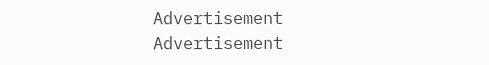Advertisement
Advertisement